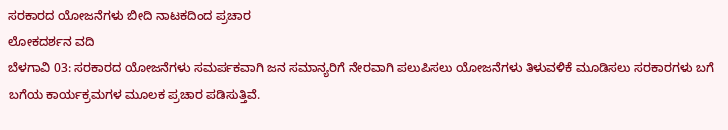ಸರಕಾರದ ಯೋಜನೆಗಳು ಬೀದಿ ನಾಟಕದಿಂದ ಪ್ರಚಾರ
ಲೋಕದರ್ಶನ ವದಿ
ಬೆಳಗಾವಿ 03: ಸರಕಾರದ ಯೋಜನೆಗಳು ಸಮರ್ಪಕವಾಗಿ ಜನ ಸಮಾನ್ಯರಿಗೆ ನೇರವಾಗಿ ಪಲುಪಿಸಲು ಯೋಜನೆಗಳು ತಿಳುವಳಿಕೆ ಮೂಡಿಸಲು ಸರಕಾರಗಳು ಬಗೆ ಬಗೆಯ ಕಾರ್ಯಕ್ರಮಗಳ ಮೂಲಕ ಪ್ರಚಾರ ಪಡಿಸುತ್ತಿವೆ.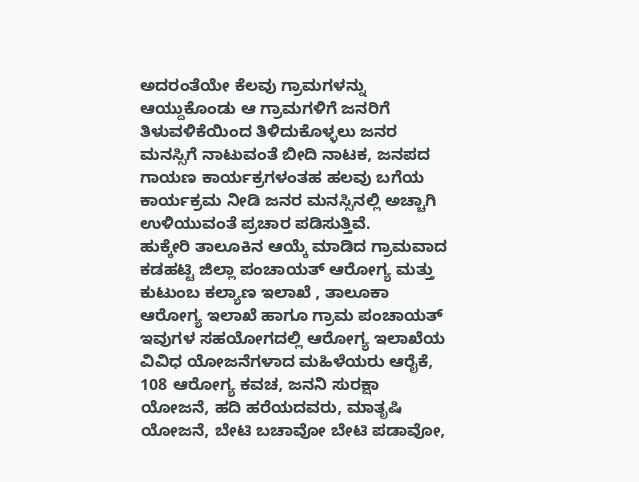ಅದರಂತೆಯೇ ಕೆಲವು ಗ್ರಾಮಗಳನ್ನು ಆಯ್ದುಕೊಂಡು ಆ ಗ್ರಾಮಗಳಿಗೆ ಜನರಿಗೆ ತಿಳುವಳಿಕೆಯಿಂದ ತಿಳಿದುಕೊಳ್ಳಲು ಜನರ ಮನಸ್ಸಿಗೆ ನಾಟುವಂತೆ ಬೀದಿ ನಾಟಕ, ಜನಪದ ಗಾಯಣ ಕಾರ್ಯಕ್ರಗಳಂತಹ ಹಲವು ಬಗೆಯ ಕಾರ್ಯಕ್ರಮ ನೀಡಿ ಜನರ ಮನಸ್ಸಿನಲ್ಲಿ ಅಚ್ಚಾಗಿ ಉಳಿಯುವಂತೆ ಪ್ರಚಾರ ಪಡಿಸುತ್ತಿವೆ.
ಹುಕ್ಕೇರಿ ತಾಲೂಕಿನ ಆಯ್ಕೆ ಮಾಡಿದ ಗ್ರಾಮವಾದ ಕಡಹಟ್ಟಿ ಜಿಲ್ಲಾ ಪಂಚಾಯತ್ ಆರೋಗ್ಯ ಮತ್ತು ಕುಟುಂಬ ಕಲ್ಯಾಣ ಇಲಾಖೆ , ತಾಲೂಕಾ ಆರೋಗ್ಯ ಇಲಾಖೆ ಹಾಗೂ ಗ್ರಾಮ ಪಂಚಾಯತ್ ಇವುಗಳ ಸಹಯೋಗದಲ್ಲಿ ಆರೋಗ್ಯ ಇಲಾಖೆಯ ವಿವಿಧ ಯೋಜನೆಗಳಾದ ಮಹಿಳೆಯರು ಆರೈಕೆ, 108 ಆರೋಗ್ಯ ಕವಚ, ಜನನಿ ಸುರಕ್ಷಾ ಯೋಜನೆ, ಹದಿ ಹರೆಯದವರು, ಮಾತೃಷಿ ಯೋಜನೆ, ಬೇಟಿ ಬಚಾವೋ ಬೇಟಿ ಪಡಾವೋ,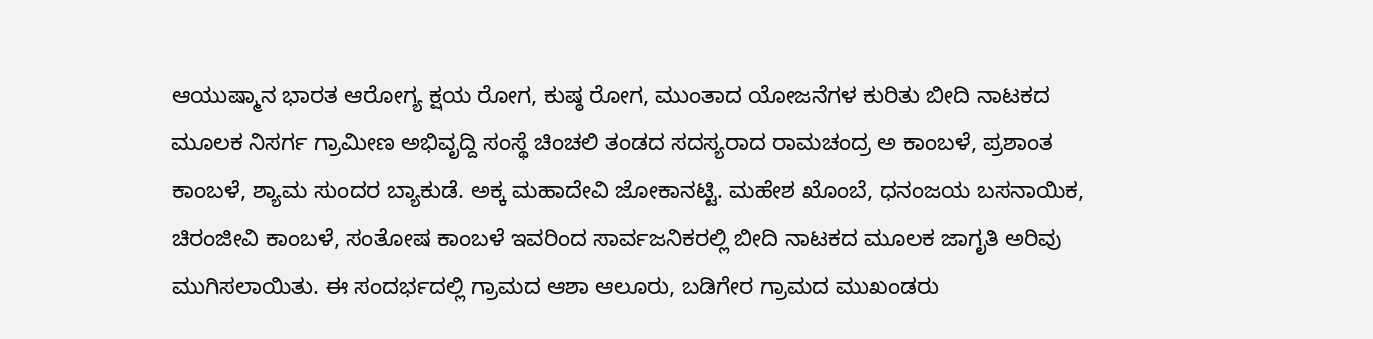ಆಯುಷ್ಮಾನ ಭಾರತ ಆರೋಗ್ಯ ಕ್ಷಯ ರೋಗ, ಕುಷ್ಠ ರೋಗ, ಮುಂತಾದ ಯೋಜನೆಗಳ ಕುರಿತು ಬೀದಿ ನಾಟಕದ ಮೂಲಕ ನಿಸರ್ಗ ಗ್ರಾಮೀಣ ಅಭಿವೃದ್ದಿ ಸಂಸ್ಥೆ ಚಿಂಚಲಿ ತಂಡದ ಸದಸ್ಯರಾದ ರಾಮಚಂದ್ರ ಅ ಕಾಂಬಳೆ, ಪ್ರಶಾಂತ ಕಾಂಬಳೆ, ಶ್ಯಾಮ ಸುಂದರ ಬ್ಯಾಕುಡೆ. ಅಕ್ಕ ಮಹಾದೇವಿ ಜೋಕಾನಟ್ಟಿ. ಮಹೇಶ ಖೊಂಬೆ, ಧನಂಜಯ ಬಸನಾಯಿಕ, ಚಿರಂಜೀವಿ ಕಾಂಬಳೆ, ಸಂತೋಷ ಕಾಂಬಳೆ ಇವರಿಂದ ಸಾರ್ವಜನಿಕರಲ್ಲಿ ಬೀದಿ ನಾಟಕದ ಮೂಲಕ ಜಾಗೃತಿ ಅರಿವು ಮುಗಿಸಲಾಯಿತು. ಈ ಸಂದರ್ಭದಲ್ಲಿ ಗ್ರಾಮದ ಆಶಾ ಆಲೂರು, ಬಡಿಗೇರ ಗ್ರಾಮದ ಮುಖಂಡರು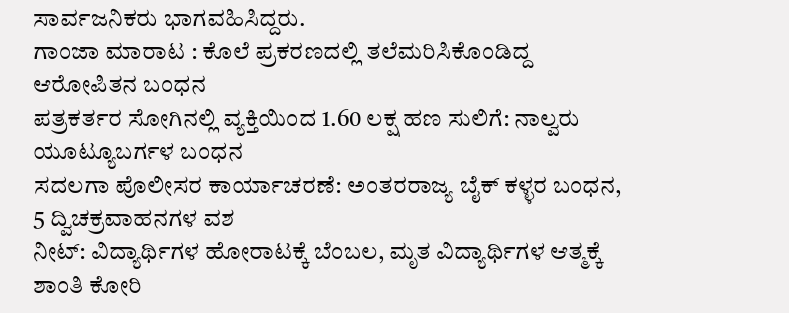ಸಾರ್ವಜನಿಕರು ಭಾಗವಹಿಸಿದ್ದರು.
ಗಾಂಜಾ ಮಾರಾಟ : ಕೊಲೆ ಪ್ರಕರಣದಲ್ಲಿ ತಲೆಮರಿಸಿಕೊಂಡಿದ್ದ ಆರೋಪಿತನ ಬಂಧನ
ಪತ್ರಕರ್ತರ ಸೋಗಿನಲ್ಲಿ ವ್ಯಕ್ತಿಯಿಂದ 1.60 ಲಕ್ಷ ಹಣ ಸುಲಿಗೆ: ನಾಲ್ವರು ಯೂಟ್ಯೂಬರ್ಗಳ ಬಂಧನ
ಸದಲಗಾ ಪೊಲೀಸರ ಕಾರ್ಯಾಚರಣೆ: ಅಂತರರಾಜ್ಯ ಬೈಕ್ ಕಳ್ಳರ ಬಂಧನ, 5 ದ್ವಿಚಕ್ರವಾಹನಗಳ ವಶ
ನೀಟ್: ವಿದ್ಯಾರ್ಥಿಗಳ ಹೋರಾಟಕ್ಕೆ ಬೆಂಬಲ, ಮೃತ ವಿದ್ಯಾರ್ಥಿಗಳ ಆತ್ಮಕ್ಕೆ ಶಾಂತಿ ಕೋರಿ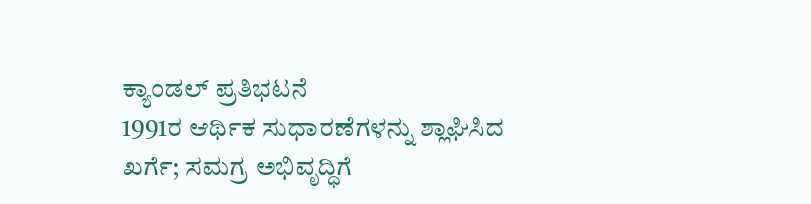ಕ್ಯಾಂಡಲ್ ಪ್ರತಿಭಟನೆ
1991ರ ಆರ್ಥಿಕ ಸುಧಾರಣೆಗಳನ್ನು ಶ್ಲಾಘಿಸಿದ ಖರ್ಗೆ; ಸಮಗ್ರ ಅಭಿವೃದ್ಧಿಗೆ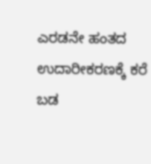ಎರಡನೇ ಹಂತದ ಉದಾರೀಕರಣಕ್ಕೆ ಕರೆ
ಬಡ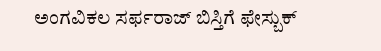ಅಂಗವಿಕಲ ಸರ್ಫರಾಜ್ ಬಿಸ್ತಿಗೆ ಫೇಸ್ಬುಕ್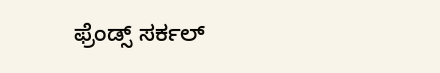ಫ್ರೆಂಡ್ಸ್ ಸರ್ಕಲ್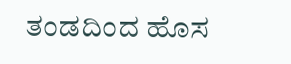ತಂಡದಿಂದ ಹೊಸ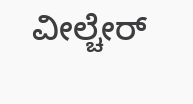ವೀಲ್ಚೇರ್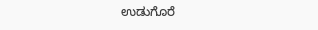ಉಡುಗೊರೆ